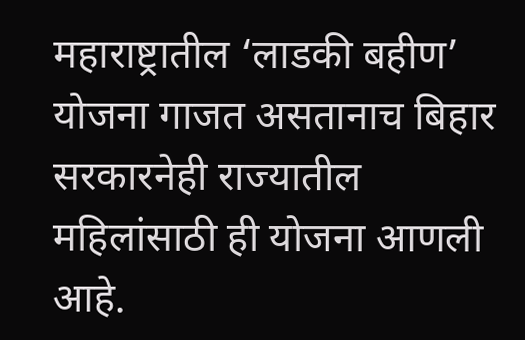महाराष्ट्रातील ‘लाडकी बहीण’ योजना गाजत असतानाच बिहार सरकारनेही राज्यातील महिलांसाठी ही योजना आणली आहे.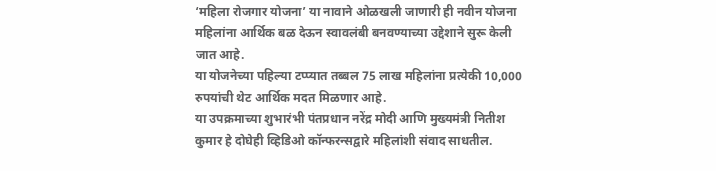‘महिला रोजगार योजना’ या नावाने ओळखली जाणारी ही नवीन योजना महिलांना आर्थिक बळ देऊन स्वावलंबी बनवण्याच्या उद्देशाने सुरू केली जात आहे.
या योजनेच्या पहिल्या टप्प्यात तब्बल 75 लाख महिलांना प्रत्येकी 10,000 रुपयांची थेट आर्थिक मदत मिळणार आहे.
या उपक्रमाच्या शुभारंभी पंतप्रधान नरेंद्र मोदी आणि मुख्यमंत्री नितीश कुमार हे दोघेही व्हिडिओ कॉन्फरन्सद्वारे महिलांशी संवाद साधतील.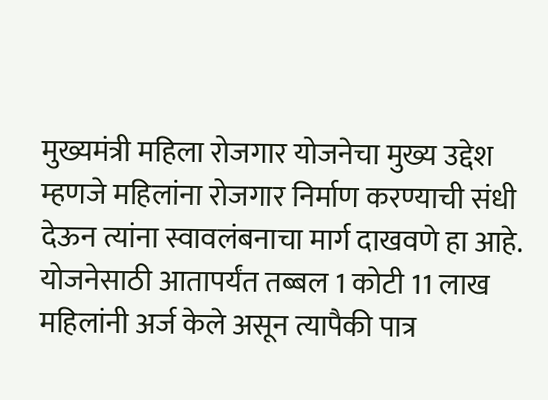मुख्यमंत्री महिला रोजगार योजनेचा मुख्य उद्देश म्हणजे महिलांना रोजगार निर्माण करण्याची संधी देऊन त्यांना स्वावलंबनाचा मार्ग दाखवणे हा आहे.
योजनेसाठी आतापर्यंत तब्बल 1 कोटी 11 लाख महिलांनी अर्ज केले असून त्यापैकी पात्र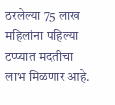ठरलेल्या 75 लाख महिलांना पहिल्या टप्प्यात मदतीचा लाभ मिळणार आहे.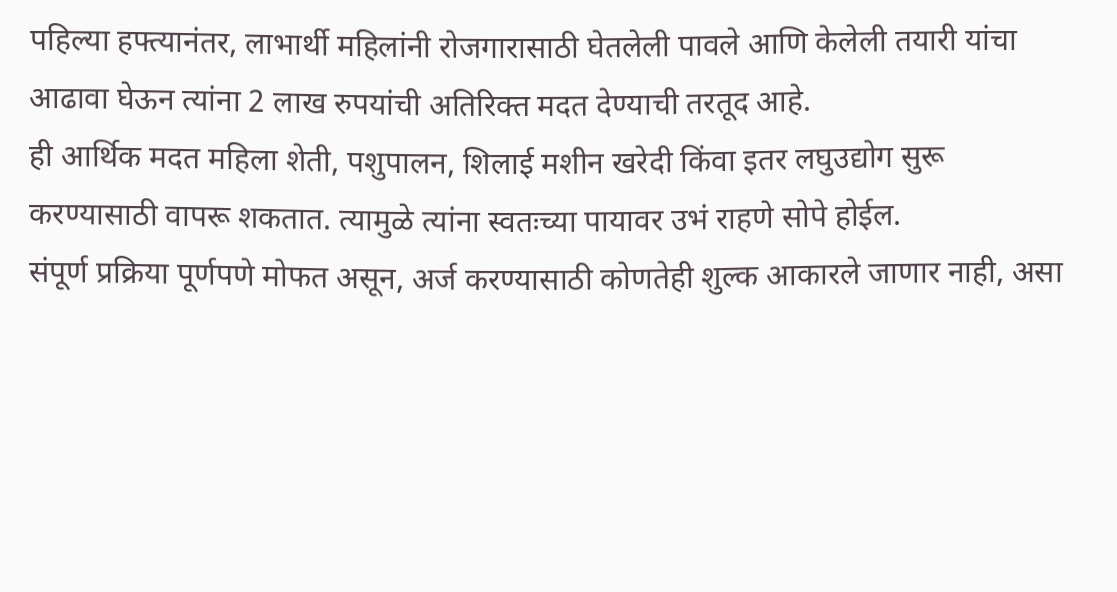पहिल्या हफ्त्यानंतर, लाभार्थी महिलांनी रोजगारासाठी घेतलेली पावले आणि केलेली तयारी यांचा आढावा घेऊन त्यांना 2 लाख रुपयांची अतिरिक्त मदत देण्याची तरतूद आहे.
ही आर्थिक मदत महिला शेती, पशुपालन, शिलाई मशीन खरेदी किंवा इतर लघुउद्योग सुरू करण्यासाठी वापरू शकतात. त्यामुळे त्यांना स्वतःच्या पायावर उभं राहणे सोपे होईल.
संपूर्ण प्रक्रिया पूर्णपणे मोफत असून, अर्ज करण्यासाठी कोणतेही शुल्क आकारले जाणार नाही, असा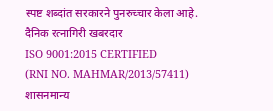स्पष्ट शब्दांत सरकारने पुनरुच्चार केला आहे.
दैनिक रत्नागिरी खबरदार
ISO 9001:2015 CERTIFIED
(RNI NO. MAHMAR/2013/57411)
शासनमान्य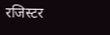रजिस्टर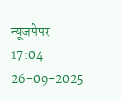न्यूजपेपर
17:04 26-09-2025